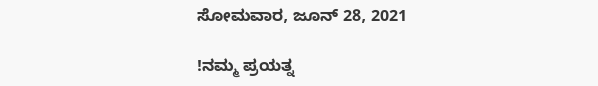ಸೋಮವಾರ, ಜೂನ್ 28, 2021

!ನಮ್ಮ ಪ್ರಯತ್ನ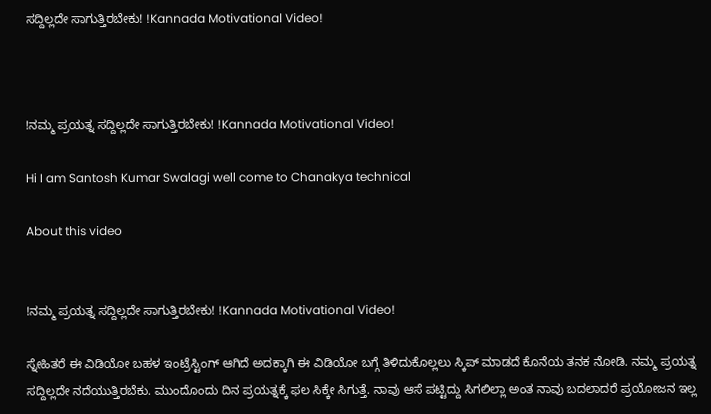ಸದ್ದಿಲ್ಲದೇ ಸಾಗುತ್ತಿರಬೇಕು! !Kannada Motivational Video!



!ನಮ್ಮ ಪ್ರಯತ್ನ ಸದ್ದಿಲ್ಲದೇ ಸಾಗುತ್ತಿರಬೇಕು! !Kannada Motivational Video!

Hi I am Santosh Kumar Swalagi well come to Chanakya technical

About this video


!ನಮ್ಮ ಪ್ರಯತ್ನ ಸದ್ದಿಲ್ಲದೇ ಸಾಗುತ್ತಿರಬೇಕು! !Kannada Motivational Video!

ಸ್ನೇಹಿತರೆ ಈ ವಿಡಿಯೋ ಬಹಳ ಇಂಟ್ರೆಸ್ಟಿಂಗ್ ಆಗಿದೆ ಅದಕ್ಕಾಗಿ ಈ ವಿಡಿಯೋ ಬಗ್ಗೆ ತಿಳಿದುಕೊಲ್ಲಲು ಸ್ಕಿಪ್ ಮಾಡದೆ ಕೊನೆಯ ತನಕ ನೋಡಿ. ನಮ್ಮ ಪ್ರಯತ್ನ ಸದ್ದಿಲ್ಲದೇ ನದೆಯುತ್ತಿರಬೆಕು. ಮುಂದೊಂದು ದಿನ ಪ್ರಯತ್ನಕ್ಕೆ ಫಲ ಸಿಕ್ಕೇ ಸಿಗುತ್ತೆ. ನಾವು ಆಸೆ ಪಟ್ಟಿದ್ದು ಸಿಗಲಿಲ್ಲಾ ಅಂತ ನಾವು ಬದಲಾದರೆ ಪ್ರಯೋಜನ ಇಲ್ಲ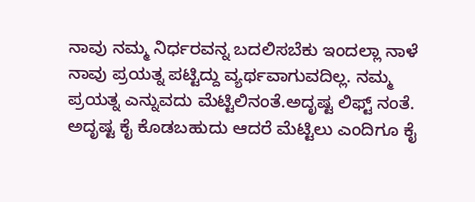ನಾವು ನಮ್ಮ ನಿರ್ಧರವನ್ನ ಬದಲಿಸಬೆಕು ಇಂದಲ್ಲಾ ನಾಳೆ ನಾವು ಪ್ರಯತ್ನ ಪಟ್ಟಿದ್ದು ವ್ಯರ್ಥವಾಗುವದಿಲ್ಲ. ನಮ್ಮ ಪ್ರಯತ್ನ ಎನ್ನುವದು ಮೆಟ್ಟಿಲಿನಂತೆ.ಅದೃಷ್ಟ ಲಿಫ್ಟ್ ನಂತೆ. ಅದೃಷ್ಟ ಕೈ ಕೊಡಬಹುದು ಆದರೆ ಮೆಟ್ಟಿಲು ಎಂದಿಗೂ ಕೈ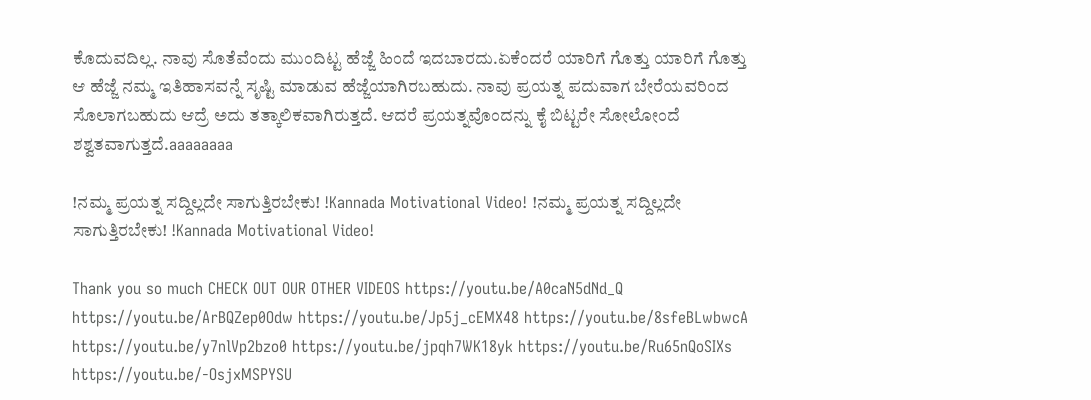ಕೊದುವದಿಲ್ಲ. ನಾವು ಸೊತೆವೆಂದು ಮುಂದಿಟ್ಟ ಹೆಜ್ಜೆ ಹಿಂದೆ ಇದಬಾರದು.ಏಕೆಂದರೆ ಯಾರಿಗೆ ಗೊತ್ತು ಯಾರಿಗೆ ಗೊತ್ತು ಆ ಹೆಜ್ಜೆ ನಮ್ಮ ಇತಿಹಾಸವನ್ನೆ ಸೃಷ್ಟಿ ಮಾಡುವ ಹೆಜ್ಜೆಯಾಗಿರಬಹುದು. ನಾವು ಪ್ರಯತ್ನ ಪದುವಾಗ ಬೇರೆಯವರಿಂದ ಸೊಲಾಗಬಹುದು ಆದ್ರೆ ಅದು ತತ್ಕಾಲಿಕವಾಗಿರುತ್ತದೆ. ಆದರೆ ಪ್ರಯತ್ನವೊಂದನ್ನು ಕೈ ಬಿಟ್ಟರೇ ಸೋಲೋಂದೆ ಶಶ್ವತವಾಗುತ್ತದೆ.aaaaaaaa

!ನಮ್ಮ ಪ್ರಯತ್ನ ಸದ್ದಿಲ್ಲದೇ ಸಾಗುತ್ತಿರಬೇಕು! !Kannada Motivational Video! !ನಮ್ಮ ಪ್ರಯತ್ನ ಸದ್ದಿಲ್ಲದೇ ಸಾಗುತ್ತಿರಬೇಕು! !Kannada Motivational Video!

Thank you so much CHECK OUT OUR OTHER VIDEOS https://youtu.be/A0caN5dNd_Q https://youtu.be/ArBQZep0Odw https://youtu.be/Jp5j_cEMX48 https://youtu.be/8sfeBLwbwcA https://youtu.be/y7nlVp2bzo0 https://youtu.be/jpqh7WK18yk https://youtu.be/Ru65nQoSIXs https://youtu.be/-OsjxMSPYSU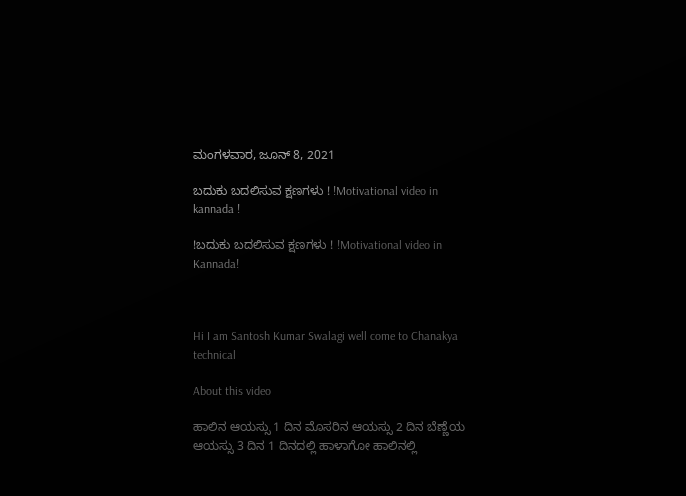ಮಂಗಳವಾರ, ಜೂನ್ 8, 2021

ಬದುಕು ಬದಲಿಸುವ ಕ್ಷಣಗಳು ! !Motivational video in kannada !

!ಬದುಕು ಬದಲಿಸುವ ಕ್ಷಣಗಳು ! !Motivational video in Kannada!



Hi I am Santosh Kumar Swalagi well come to Chanakya technical

About this video

ಹಾಲಿನ ಆಯಸ್ಸು 1 ದಿನ ಮೊಸರಿನ ಆಯಸ್ಸು 2 ದಿನ ಬೆಣ್ಣೆಯ ಆಯಸ್ಸು 3 ದಿನ 1 ದಿನದಲ್ಲಿ ಹಾಳಾಗೋ ಹಾಲಿನಲ್ಲಿ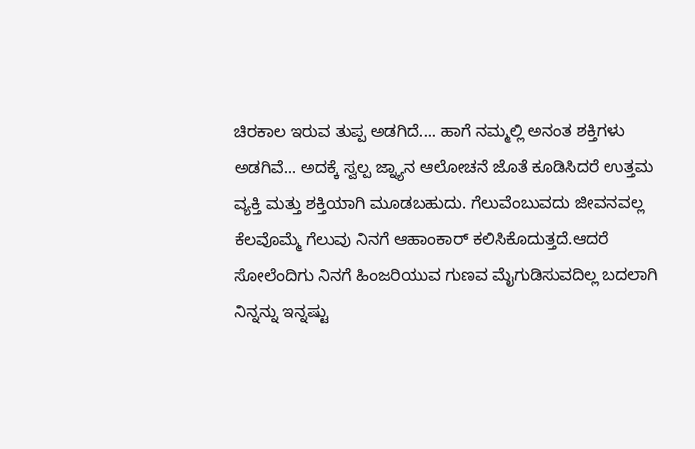ಚಿರಕಾಲ ಇರುವ ತುಪ್ಪ ಅಡಗಿದೆ.... ಹಾಗೆ ನಮ್ಮಲ್ಲಿ ಅನಂತ ಶಕ್ತಿಗಳು ಅಡಗಿವೆ... ಅದಕ್ಕೆ ಸ್ವಲ್ಪ ಜ್ನ್ಯಾನ ಆಲೋಚನೆ ಜೊತೆ ಕೂಡಿಸಿದರೆ ಉತ್ತಮ ವ್ಯಕ್ತಿ ಮತ್ತು ಶಕ್ತಿಯಾಗಿ ಮೂಡಬಹುದು. ಗೆಲುವೆಂಬುವದು ಜೀವನವಲ್ಲ ಕೆಲವೊಮ್ಮೆ ಗೆಲುವು ನಿನಗೆ ಆಹಾಂಕಾರ್ ಕಲಿಸಿಕೊದುತ್ತದೆ.ಆದರೆ ಸೋಲೆಂದಿಗು ನಿನಗೆ ಹಿಂಜರಿಯುವ ಗುಣವ ಮೈಗುಡಿಸುವದಿಲ್ಲ ಬದಲಾಗಿ ನಿನ್ನನ್ನು ಇನ್ನಷ್ಟು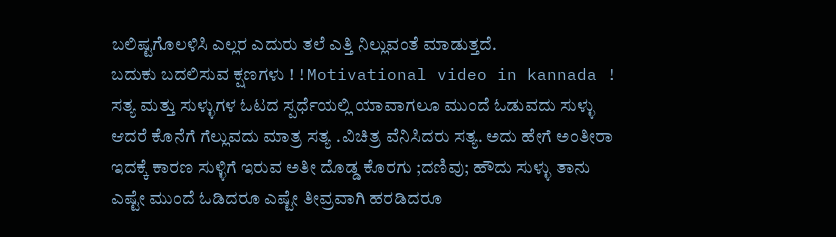ಬಲಿಷ್ಟಗೊಲಳಿಸಿ ಎಲ್ಲರ ಎದುರು ತಲೆ ಎತ್ತಿ ನಿಲ್ಲುವಂತೆ ಮಾಡುತ್ತದೆ.
ಬದುಕು ಬದಲಿಸುವ ಕ್ಷಣಗಳು ! !Motivational video in kannada !
ಸತ್ಯ ಮತ್ತು ಸುಳ್ಳುಗಳ ಓಟದ ಸ್ಪರ್ಧೆಯಲ್ಲಿ ಯಾವಾಗಲೂ ಮುಂದೆ ಓಡುವದು ಸುಳ್ಳು ಆದರೆ ಕೊನೆಗೆ ಗೆಲ್ಲುವದು ಮಾತ್ರ ಸತ್ಯ .ವಿಚಿತ್ರ ವೆನಿಸಿದರು ಸತ್ಯ. ಅದು ಹೇಗೆ ಅಂತೀರಾ ಇದಕ್ಕೆ ಕಾರಣ ಸುಳ್ಳಿಗೆ ಇರುವ ಅತೀ ದೊಡ್ಡ ಕೊರಗು ;ದಣಿವು; ಹೌದು ಸುಳ್ಳು ತಾನು ಎಷ್ಟೇ ಮುಂದೆ ಓಡಿದರೂ ಎಷ್ಟೇ ತೀವ್ರವಾಗಿ ಹರಡಿದರೂ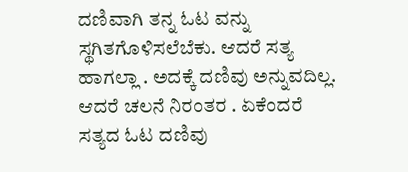ದಣಿವಾಗಿ ತನ್ನ ಓಟ ವನ್ನು ಸ್ಥಗಿತಗೊಳಿಸಲೆಬೆಕು. ಆದರೆ ಸತ್ಯ ಹಾಗಲ್ಲಾ . ಅದಕ್ಕೆ ದಣಿವು ಅನ್ನುವದಿಲ್ಲ. ಆದರೆ ಚಲನೆ ನಿರಂತರ . ಏಕೆಂದರೆ ಸತ್ಯದ ಓಟ ದಣಿವು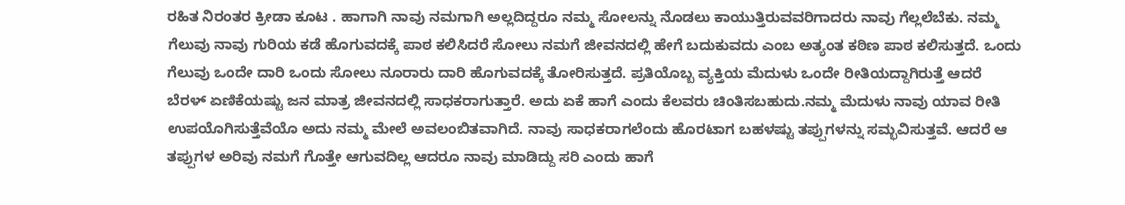ರಹಿತ ನಿರಂತರ ಕ್ರೀಡಾ ಕೂಟ . ಹಾಗಾಗಿ ನಾವು ನಮಗಾಗಿ ಅಲ್ಲದಿದ್ದರೂ ನಮ್ಮ ಸೋಲನ್ನು ನೊಡಲು ಕಾಯುತ್ತಿರುವವರಿಗಾದರು ನಾವು ಗೆಲ್ಲಲೆಬೆಕು. ನಮ್ಮ ಗೆಲುವು ನಾವು ಗುರಿಯ ಕಡೆ ಹೊಗುವದಕ್ಕೆ ಪಾಠ ಕಲಿಸಿದರೆ ಸೋಲು ನಮಗೆ ಜೀವನದಲ್ಲಿ ಹೇಗೆ ಬದುಕುವದು ಎಂಬ ಅತ್ಯಂತ ಕಠಿಣ ಪಾಠ ಕಲಿಸುತ್ತದೆ. ಒಂದು ಗೆಲುವು ಒಂದೇ ದಾರಿ ಒಂದು ಸೋಲು ನೂರಾರು ದಾರಿ ಹೊಗುವದಕ್ಕೆ ತೋರಿಸುತ್ತದೆ. ಪ್ರತಿಯೊಬ್ಬ ವ್ಯಕ್ತಿಯ ಮೆದುಳು ಒಂದೇ ರೀತಿಯದ್ದಾಗಿರುತ್ತೆ ಆದರೆ ಬೆರಳ್ ಏಣಿಕೆಯಷ್ಟು ಜನ ಮಾತ್ರ ಜೀವನದಲ್ಲಿ ಸಾಧಕರಾಗುತ್ತಾರೆ. ಅದು ಏಕೆ ಹಾಗೆ ಎಂದು ಕೆಲವರು ಚಿಂತಿಸಬಹುದು.ನಮ್ಮ ಮೆದುಳು ನಾವು ಯಾವ ರೀತಿ ಉಪಯೊಗಿಸುತ್ತೆವೆಯೊ ಅದು ನಮ್ಮ ಮೇಲೆ ಅವಲಂಬಿತವಾಗಿದೆ. ನಾವು ಸಾಧಕರಾಗಲೆಂದು ಹೊರಟಾಗ ಬಹಳಷ್ಟು ತಪ್ಪುಗಳನ್ನು ಸಮ್ಭವಿಸುತ್ತವೆ. ಆದರೆ ಆ ತಪ್ಪುಗಳ ಅರಿವು ನಮಗೆ ಗೊತ್ತೇ ಆಗುವದಿಲ್ಲ ಆದರೂ ನಾವು ಮಾಡಿದ್ದು ಸರಿ ಎಂದು ಹಾಗೆ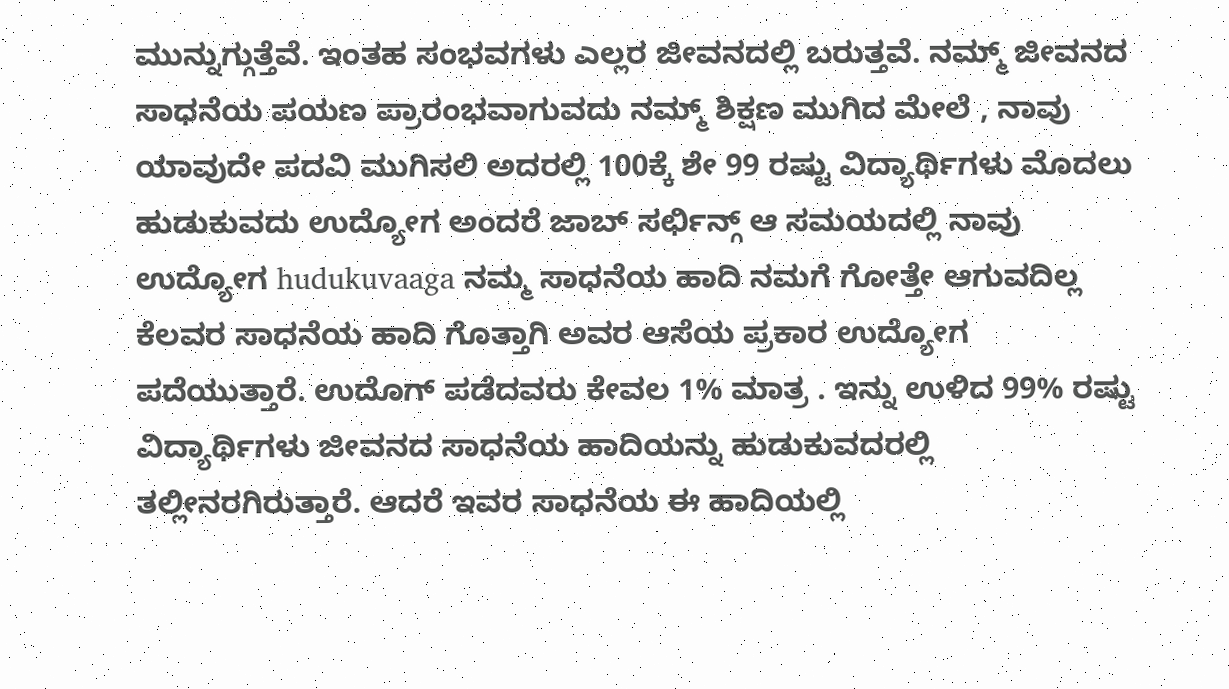ಮುನ್ನುಗ್ಗುತ್ತೆವೆ. ಇಂತಹ ಸಂಭವಗಳು ಎಲ್ಲರ ಜೀವನದಲ್ಲಿ ಬರುತ್ತವೆ. ನಮ್ಮ್ ಜೀವನದ ಸಾಧನೆಯ ಪಯಣ ಪ್ರಾರಂಭವಾಗುವದು ನಮ್ಮ್ ಶಿಕ್ಷಣ ಮುಗಿದ ಮೇಲೆ , ನಾವು ಯಾವುದೇ ಪದವಿ ಮುಗಿಸಲಿ ಅದರಲ್ಲಿ 100ಕ್ಕೆ ಶೇ 99 ರಷ್ಟು ವಿದ್ಯಾರ್ಥಿಗಳು ಮೊದಲು ಹುಡುಕುವದು ಉದ್ಯೋಗ ಅಂದರೆ ಜಾಬ್ ಸರ್ಛಿನ್ಗ್ ಆ ಸಮಯದಲ್ಲಿ ನಾವು ಉದ್ಯೋಗ hudukuvaaga ನಮ್ಮ ಸಾಧನೆಯ ಹಾದಿ ನಮಗೆ ಗೋತ್ತೇ ಆಗುವದಿಲ್ಲ ಕೆಲವರ ಸಾಧನೆಯ ಹಾದಿ ಗೊತ್ತಾಗಿ ಅವರ ಆಸೆಯ ಪ್ರಕಾರ ಉದ್ಯೋಗ ಪದೆಯುತ್ತಾರೆ. ಉದೊಗ್ ಪಡೆದವರು ಕೇವಲ 1% ಮಾತ್ರ . ಇನ್ನು ಉಳಿದ 99% ರಷ್ಟು ವಿದ್ಯಾರ್ಥಿಗಳು ಜೀವನದ ಸಾಧನೆಯ ಹಾದಿಯನ್ನು ಹುಡುಕುವದರಲ್ಲಿ ತಲ್ಲೀನರಗಿರುತ್ತಾರೆ. ಆದರೆ ಇವರ ಸಾಧನೆಯ ಈ ಹಾದಿಯಲ್ಲಿ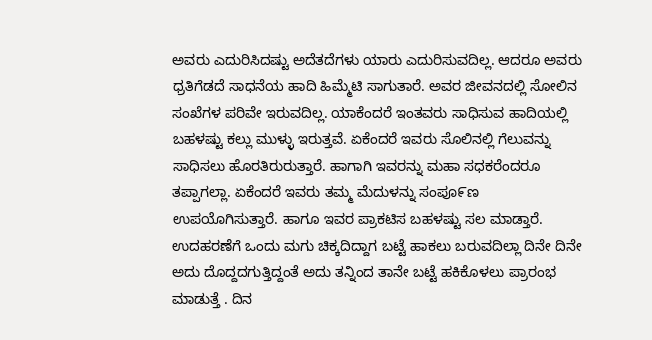ಅವರು ಎದುರಿಸಿದಷ್ಟು ಅದೆತದೆಗಳು ಯಾರು ಎದುರಿಸುವದಿಲ್ಲ. ಆದರೂ ಅವರು ಧ್ರತಿಗೆಡದೆ ಸಾಧನೆಯ ಹಾದಿ ಹಿಮ್ಮೆಟಿ ಸಾಗುತಾರೆ. ಅವರ ಜೀವನದಲ್ಲಿ ಸೋಲಿನ ಸಂಖೆಗಳ ಪರಿವೇ ಇರುವದಿಲ್ಲ. ಯಾಕೆಂದರೆ ಇಂತವರು ಸಾಧಿಸುವ ಹಾದಿಯಲ್ಲಿ ಬಹಳಷ್ಟು ಕಲ್ಲು ಮುಳ್ಳು ಇರುತ್ತವೆ. ಏಕೆಂದರೆ ಇವರು ಸೊಲಿನಲ್ಲಿ ಗೆಲುವನ್ನು ಸಾಧಿಸಲು ಹೊರತಿರುರುತ್ತಾರೆ. ಹಾಗಾಗಿ ಇವರನ್ನು ಮಹಾ ಸಧಕರೆಂದರೂ ತಪ್ಪಾಗಲ್ಲಾ. ಏಕೆಂದರೆ ಇವರು ತಮ್ಮ ಮೆದುಳನ್ನು ಸಂಪೂ೯ಣ ಉಪಯೊಗಿಸುತ್ತಾರೆ. ಹಾಗೂ ಇವರ ಪ್ರಾಕಟಿಸ ಬಹಳಷ್ಟು ಸಲ ಮಾಡ್ತಾರೆ. ಉದಹರಣೆಗೆ ಒಂದು ಮಗು ಚಿಕ್ಕದಿದ್ದಾಗ ಬಟ್ಟೆ ಹಾಕಲು ಬರುವದಿಲ್ಲಾ ದಿನೇ ದಿನೇ ಅದು ದೊದ್ದದಗುತ್ತಿದ್ದಂತೆ ಅದು ತನ್ನಿಂದ ತಾನೇ ಬಟ್ಟೆ ಹಕಿಕೊಳಲು ಪ್ರಾರಂಭ ಮಾಡುತ್ತೆ . ದಿನ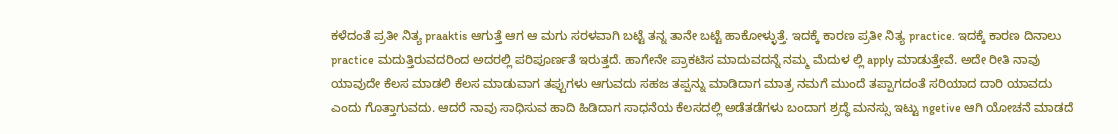ಕಳೆದಂತೆ ಪ್ರತೀ ನಿತ್ಯ praaktis ಆಗುತ್ತೆ ಆಗ ಆ ಮಗು ಸರಳವಾಗಿ ಬಟ್ಟೆ ತನ್ನ ತಾನೇ ಬಟ್ಟೆ ಹಾಕೋಳ್ಳುತ್ತೆ. ಇದಕ್ಕೆ ಕಾರಣ ಪ್ರತೀ ನಿತ್ಯ practice. ಇದಕ್ಕೆ ಕಾರಣ ದಿನಾಲು practice ಮದುತ್ತಿರುವದರಿಂದ ಅದರಲ್ಲಿ ಪರಿಪೂರ್ಣತೆ ಇರುತ್ತದೆ. ಹಾಗೇನೇ ಪ್ರಾಕಟಿಸ ಮಾದುವದನ್ನೆ ನಮ್ಮ ಮೆದುಳ ಲ್ಲಿ apply ಮಾಡುತ್ತೇವೆ. ಅದೇ ರೀತಿ ನಾವು ಯಾವುದೇ ಕೆಲಸ ಮಾಡಲಿ ಕೆಲಸ ಮಾಡುವಾಗ ತಪ್ಪುಗಳು ಆಗುವದು ಸಹಜ ತಪ್ಪನ್ನು ಮಾಡಿದಾಗ ಮಾತ್ರ ನಮಗೆ ಮುಂದೆ ತಪ್ಪಾಗದಂತೆ ಸರಿಯಾದ ದಾರಿ ಯಾವದು ಎಂದು ಗೊತ್ತಾಗುವದು. ಆದರೆ ನಾವು ಸಾಧಿಸುವ ಹಾದಿ ಹಿಡಿದಾಗ ಸಾಧನೆಯ ಕೆಲಸದಲ್ಲಿ ಅಡೆತಡೆಗಳು ಬಂದಾಗ ಶ್ರದ್ಧೆ ಮನಸ್ಸು ಇಟ್ಟು ngetive ಆಗಿ ಯೋಚನೆ ಮಾಡದೆ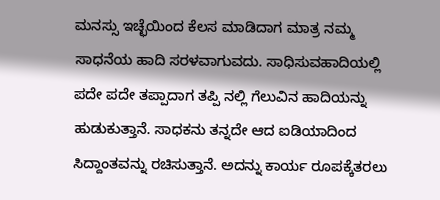ಮನಸ್ಸು ಇಚ್ಛೆಯಿಂದ ಕೆಲಸ ಮಾಡಿದಾಗ ಮಾತ್ರ ನಮ್ಮ ಸಾಧನೆಯ ಹಾದಿ ಸರಳವಾಗುವದು. ಸಾಧಿಸುವಹಾದಿಯಲ್ಲಿ ಪದೇ ಪದೇ ತಪ್ಪಾದಾಗ ತಪ್ಪಿ ನಲ್ಲಿ ಗೆಲುವಿನ ಹಾದಿಯನ್ನು ಹುಡುಕುತ್ತಾನೆ. ಸಾಧಕನು ತನ್ನದೇ ಆದ ಐಡಿಯಾದಿಂದ ಸಿದ್ದಾಂತವನ್ನು ರಚಿಸುತ್ತಾನೆ. ಅದನ್ನು ಕಾರ್ಯ ರೂಪಕ್ಕೆತರಲು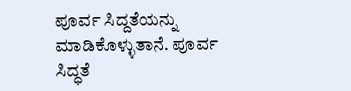ಪೂರ್ವ ಸಿದ್ದತೆಯನ್ನು ಮಾಡಿಕೊಳ್ಳುತಾನೆ. ಪೂರ್ವ ಸಿದ್ಧತೆ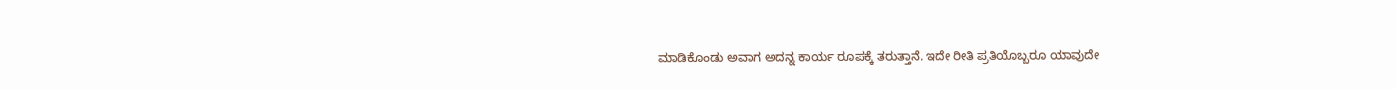ಮಾಡಿಕೊಂಡು ಅವಾಗ ಅದನ್ನ ಕಾರ್ಯ ರೂಪಕ್ಕೆ ತರುತ್ತಾನೆ. ಇದೇ ರೀತಿ ಪ್ರತಿಯೊಬ್ಬರೂ ಯಾವುದೇ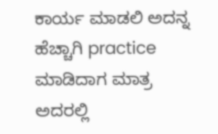ಕಾರ್ಯ ಮಾಡಲಿ ಅದನ್ನ ಹೆಚ್ಚಾಗಿ practice ಮಾಡಿದಾಗ ಮಾತ್ರ ಅದರಲ್ಲಿ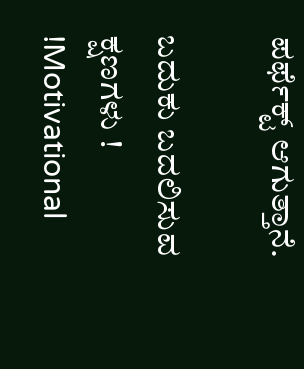ಪರ್ಫೆಕ್ಟ್ ಆಗುತ್ತಾನೆ.

ಬದುಕು ಬದಲಿಸುವ ಕ್ಷಣಗಳು ! !Motivational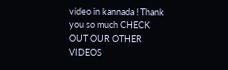video in kannada ! Thank you so much CHECK OUT OUR OTHER VIDEOS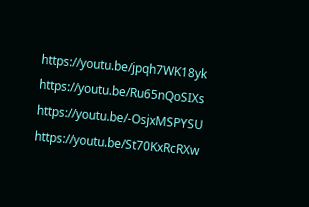https://youtu.be/jpqh7WK18yk https://youtu.be/Ru65nQoSIXs https://youtu.be/-OsjxMSPYSU https://youtu.be/St70KxRcRXw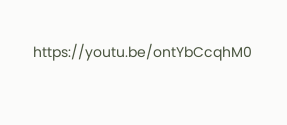https://youtu.be/ontYbCcqhM0